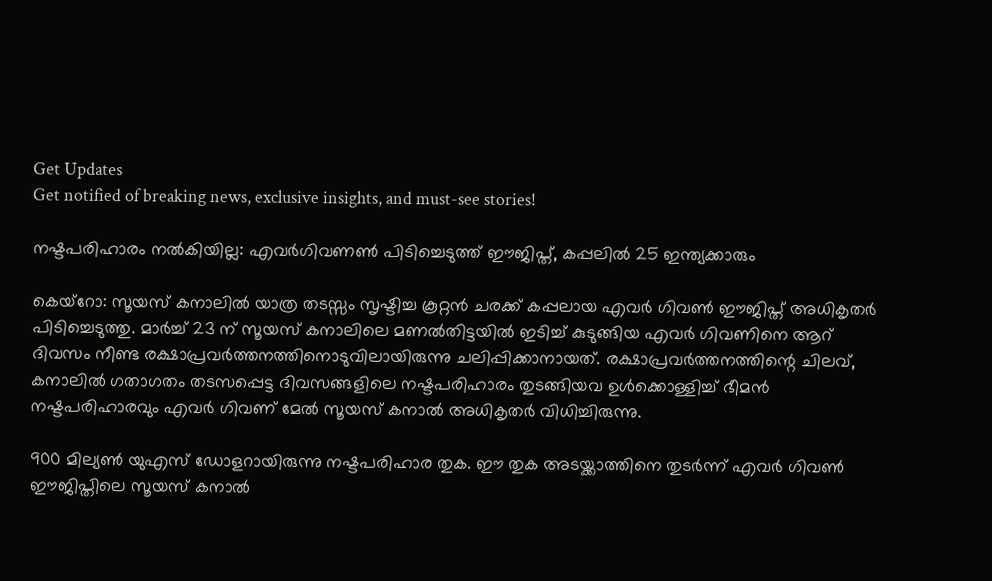Get Updates
Get notified of breaking news, exclusive insights, and must-see stories!

നഷ്ടപരിഹാരം നല്‍കിയില്ല: എവര്‍ഗിവണണ്‍ പിടിച്ചെടുത്ത് ഈജിപ്ത്, കപ്പലില്‍ 25 ഇന്ത്യക്കാരും

കെയ്റോ: സൂയസ് കനാലില്‍ യാത്ര തടസ്സം സൃഷ്ടിച്ച കൂറ്റന്‍ ചരക്ക് കപ്പലായ എവര്‍ ഗിവണ്‍ ഈജിപ്ത് അധികൃതര്‍ പിടിച്ചെടുത്തു. മാര്‍ച്ച് 23 ന് സൂയസ് കനാലിലെ മണല്‍തിട്ടയില്‍ ഇടിച്ച് കുടുങ്ങിയ എവര്‍ ഗിവണിനെ ആറ് ദിവസം നീണ്ട രക്ഷാപ്രവര്‍ത്തനത്തിനൊടുവിലായിരുന്നു ചലിപ്പിക്കാനായത്. രക്ഷാപ്രവര്‍ത്തനത്തിന്റെ ചിലവ്, കനാലില്‍ ഗതാഗതം തടസപ്പെട്ട ദിവസങ്ങളിലെ നഷ്ടപരിഹാരം തുടങ്ങിയവ ഉള്‍ക്കൊള്ളിച്ച് ഭീമന്‍ നഷ്ടപരിഹാരവും എവര്‍ ഗിവണ് മേല്‍ സൂയസ് കനാല്‍ അധികൃതര്‍ വിധിച്ചിരുന്നു.

900 മില്യണ്‍ യുഎസ് ഡോളറായിരുന്നു നഷ്ടപരിഹാര തുക. ഈ തുക അടയ്ക്കാത്തിനെ തുടര്‍ന്ന് എവര്‍ ഗിവണ്‍ ഈജിപ്തിലെ സൂയസ് കനാല്‍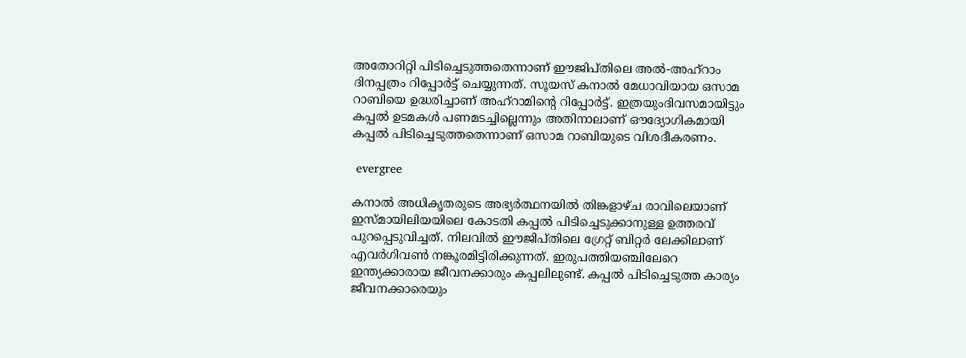അതോറിറ്റി പിടിച്ചെടുത്തതെന്നാണ് ഈജിപ്തിലെ അല്‍-അഹ്‌റാം ദിനപ്പത്രം റിപ്പോര്‍ട്ട് ചെയ്യുന്നത്. സൂയസ് കനാല്‍ മേധാവിയായ ഒസാമ റാബിയെ ഉദ്ധരിച്ചാണ് അഹ്റാമിന്‍റെ റിപ്പോര്‍ട്ട്. ഇത്രയുംദിവസമായിട്ടും കപ്പല്‍ ഉടമകള്‍ പണമടച്ചില്ലെന്നും അതിനാലാണ് ഔദ്യോഗികമായി കപ്പല്‍ പിടിച്ചെടുത്തതെന്നാണ് ഒസാമ റാബിയുടെ വിശദീകരണം.

 evergree

കനാല്‍ അധികൃതരുടെ അഭ്യര്‍ത്ഥനയില്‍ തിങ്കളാഴ്ച രാവിലെയാണ് ഇസ്മായിലിയയിലെ കോടതി കപ്പല്‍ പിടിച്ചെടുക്കാനുള്ള ഉത്തരവ് പുറപ്പെടുവിച്ചത്. നിലവില്‍ ഈജിപ്തിലെ ഗ്രേറ്റ് ബിറ്റര്‍ ലേക്കിലാണ് എവര്‍ഗിവണ്‍ നങ്കൂരമിട്ടിരിക്കുന്നത്. ഇരുപത്തിയഞ്ചിലേറെ ഇന്ത്യക്കാരായ ജീവനക്കാരും കപ്പലിലുണ്ട്. കപ്പല്‍ പിടിച്ചെടുത്ത കാര്യം ജീവനക്കാരെയും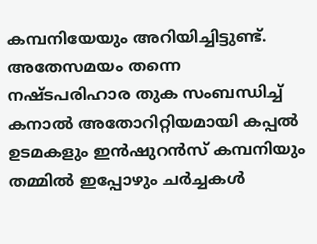കമ്പനിയേയും അറിയിച്ചിട്ടുണ്ട്. അതേസമയം തന്നെ നഷ്ടപരിഹാര തുക സംബന്ധിച്ച് കനാല്‍ അതോറിറ്റിയമായി കപ്പല്‍ ഉടമകളും ഇന്‍ഷുറന്‍സ് കമ്പനിയും തമ്മില്‍ ഇപ്പോഴും ചര്‍ച്ചകള്‍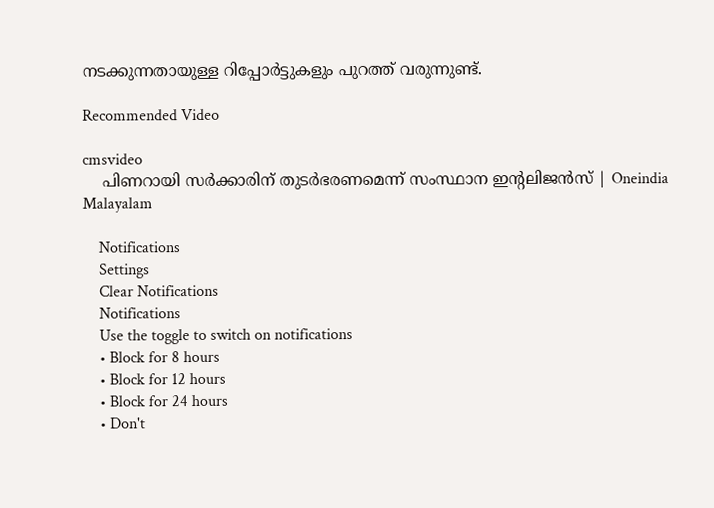നടക്കുന്നതായുള്ള റിപ്പോര്‍ട്ടുകളും പുറത്ത് വരുന്നുണ്ട്.

Recommended Video

cmsvideo
    പിണറായി സര്‍ക്കാരിന് തുടര്‍ഭരണമെന്ന് സംസ്ഥാന ഇന്റലിജന്‍സ് | Oneindia Malayalam

    Notifications
    Settings
    Clear Notifications
    Notifications
    Use the toggle to switch on notifications
    • Block for 8 hours
    • Block for 12 hours
    • Block for 24 hours
    • Don't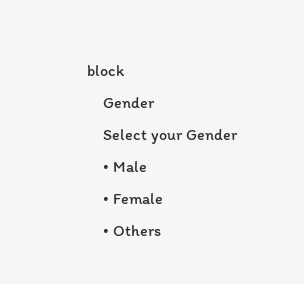block
    Gender
    Select your Gender
    • Male
    • Female
    • Others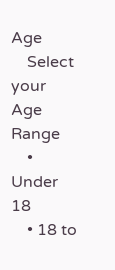Age
    Select your Age Range
    • Under 18
    • 18 to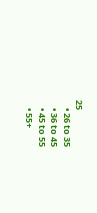25
    • 26 to 35
    • 36 to 45
    • 45 to 55
    • 55+